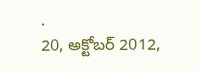.
20, అక్టోబర్ 2012,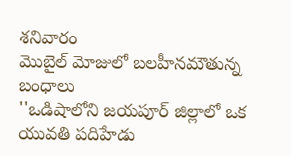శనివారం
మొబైల్ మోజులో బలహీనమౌతున్న బంధాలు
''ఒడిషాలోని జయపూర్ జిల్లాలో ఒక యువతి పదిహేడు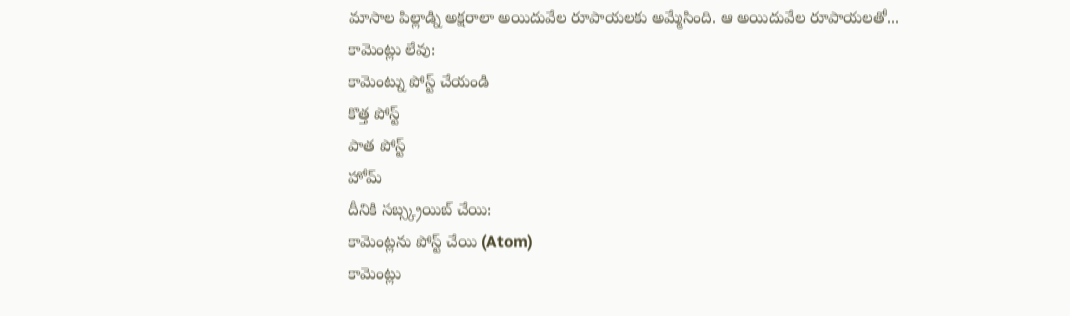మాసాల పిల్లాడ్ని అక్షరాలా అయిదువేల రూపాయలకు అమ్మేసింది. ఆ అయిదువేల రూపాయలతో...
కామెంట్లు లేవు:
కామెంట్ను పోస్ట్ చేయండి
కొత్త పోస్ట్
పాత పోస్ట్
హోమ్
దీనికి సబ్స్క్రయిబ్ చేయి:
కామెంట్లను పోస్ట్ చేయి (Atom)
కామెంట్లు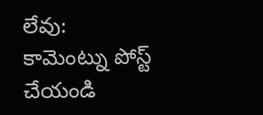లేవు:
కామెంట్ను పోస్ట్ చేయండి